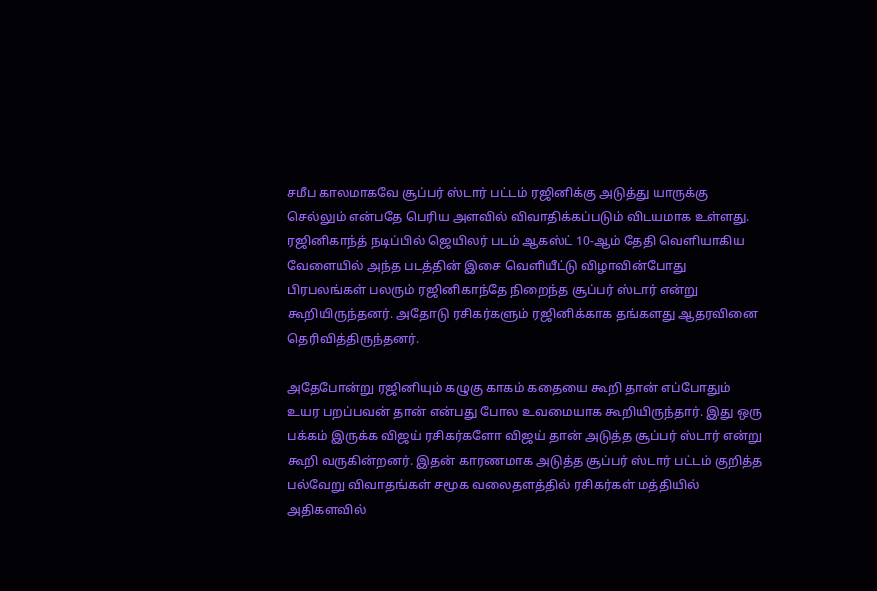சமீப காலமாகவே சூப்பர் ஸ்டார் பட்டம் ரஜினிக்கு அடுத்து யாருக்கு செல்லும் என்பதே பெரிய அளவில் விவாதிக்கப்படும் விடயமாக உள்ளது. ரஜினிகாந்த் நடிப்பில் ஜெயிலர் படம் ஆகஸ்ட் 10-ஆம் தேதி வெளியாகிய வேளையில் அந்த படத்தின் இசை வெளியீட்டு விழாவின்போது பிரபலங்கள் பலரும் ரஜினிகாந்தே நிறைந்த சூப்பர் ஸ்டார் என்று கூறியிருந்தனர். அதோடு ரசிகர்களும் ரஜினிக்காக தங்களது ஆதரவினை தெரிவித்திருந்தனர்.

அதேபோன்று ரஜினியும் கழுகு காகம் கதையை கூறி தான் எப்போதும் உயர பறப்பவன் தான் என்பது போல உவமையாக கூறியிருந்தார். இது ஒரு பக்கம் இருக்க விஜய் ரசிகர்களோ விஜய் தான் அடுத்த சூப்பர் ஸ்டார் என்று கூறி வருகின்றனர். இதன் காரணமாக அடுத்த சூப்பர் ஸ்டார் பட்டம் குறித்த பல்வேறு விவாதங்கள் சமூக வலைதளத்தில் ரசிகர்கள் மத்தியில் அதிகளவில்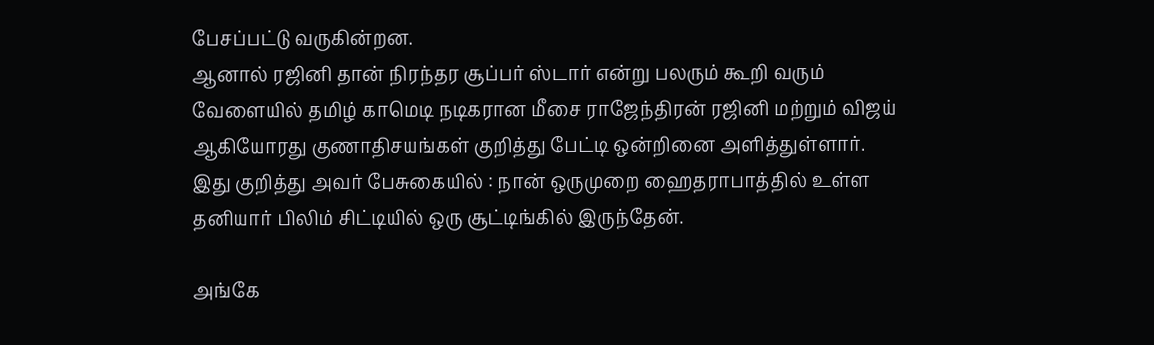பேசப்பட்டு வருகின்றன.
ஆனால் ரஜினி தான் நிரந்தர சூப்பர் ஸ்டார் என்று பலரும் கூறி வரும் வேளையில் தமிழ் காமெடி நடிகரான மீசை ராஜேந்திரன் ரஜினி மற்றும் விஜய் ஆகியோரது குணாதிசயங்கள் குறித்து பேட்டி ஒன்றினை அளித்துள்ளார். இது குறித்து அவர் பேசுகையில் : நான் ஒருமுறை ஹைதராபாத்தில் உள்ள தனியார் பிலிம் சிட்டியில் ஒரு சூட்டிங்கில் இருந்தேன்.

அங்கே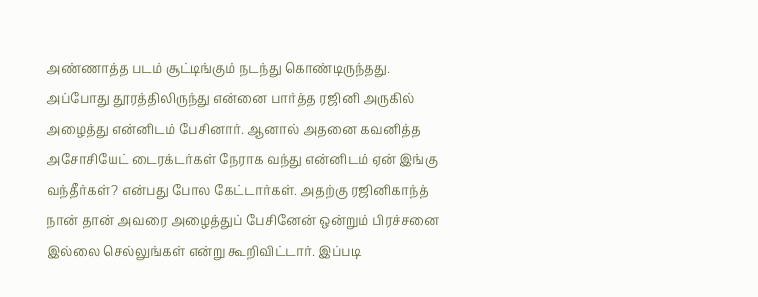அண்ணாத்த படம் சூட்டிங்கும் நடந்து கொண்டிருந்தது. அப்போது தூரத்திலிருந்து என்னை பார்த்த ரஜினி அருகில் அழைத்து என்னிடம் பேசினார். ஆனால் அதனை கவனித்த அசோசியேட் டைரக்டர்கள் நேராக வந்து என்னிடம் ஏன் இங்கு வந்தீர்கள்? என்பது போல கேட்டார்கள். அதற்கு ரஜினிகாந்த் நான் தான் அவரை அழைத்துப் பேசினேன் ஒன்றும் பிரச்சனை இல்லை செல்லுங்கள் என்று கூறிவிட்டார். இப்படி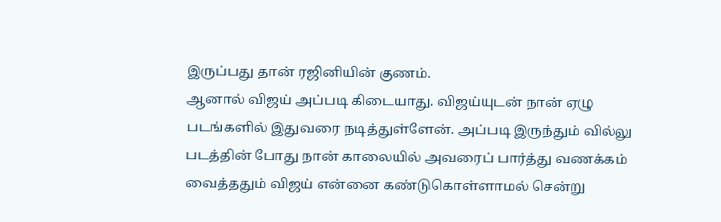இருப்பது தான் ரஜினியின் குணம்.
ஆனால் விஜய் அப்படி கிடையாது. விஜய்யுடன் நான் ஏழு படங்களில் இதுவரை நடித்துள்ளேன். அப்படி இருந்தும் வில்லு படத்தின் போது நான் காலையில் அவரைப் பார்த்து வணக்கம் வைத்ததும் விஜய் என்னை கண்டுகொள்ளாமல் சென்று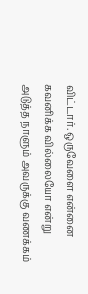விட்டார். ஒருவேளை என்னை கவனிக்க வில்லையோ என்று அடுத்த நாளும் அவருக்கு வணக்கம்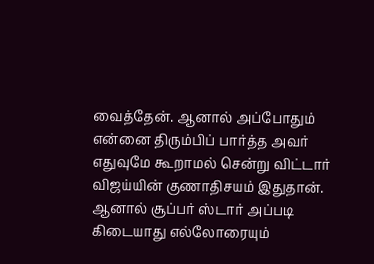வைத்தேன். ஆனால் அப்போதும் என்னை திரும்பிப் பார்த்த அவர் எதுவுமே கூறாமல் சென்று விட்டார் விஜய்யின் குணாதிசயம் இதுதான். ஆனால் சூப்பர் ஸ்டார் அப்படி கிடையாது எல்லோரையும்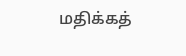மதிக்கத்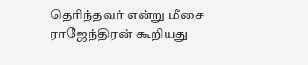தெரிந்தவர் என்று மீசை ராஜேந்திரன் கூறியது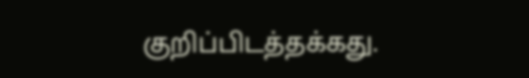குறிப்பிடத்தக்கது.